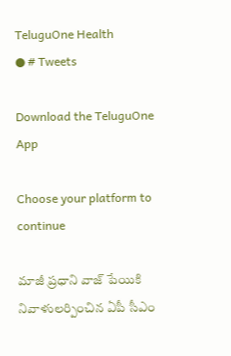TeluguOne Health
● # Tweets

Download the TeluguOne App

Choose your platform to continue

మాజీ ప్రధాని వాజ్ పేయికి నివాళులర్పించిన ఏపీ సీఎం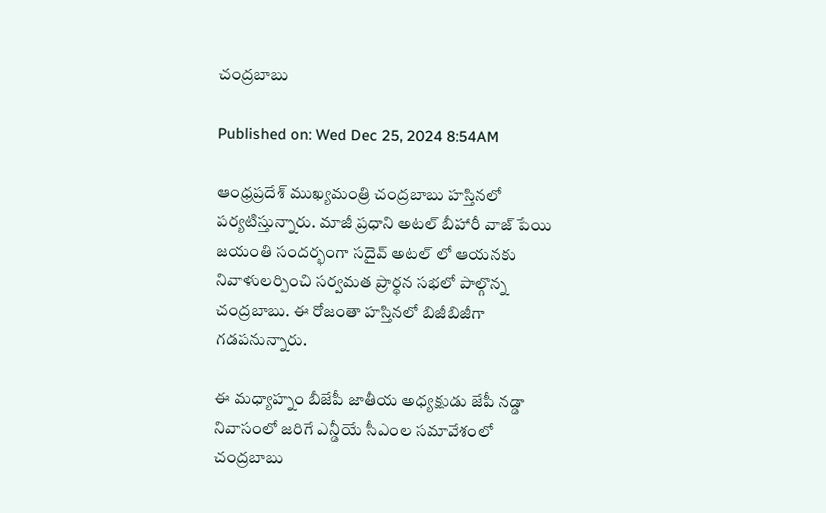చంద్రబాబు

Published on: Wed Dec 25, 2024 8:54AM

ఆంధ్రప్రదేశ్ ముఖ్యమంత్రి చంద్రబాబు హస్తినలో పర్యటిస్తున్నారు. మాజీ ప్రధాని అటల్ బీహారీ వాజ్ పేయి జయంతి సందర్భంగా సదైవ్ అటల్ లో ఆయనకు నివాళులర్పించి సర్వమత ప్రార్థన సభలో పాల్గొన్న చంద్రబాబు. ఈ రోజంతా హస్తినలో బిజీబిజీగా గడపనున్నారు.

ఈ మధ్యాహ్నం బీజేపీ జాతీయ అధ్యక్షుడు జేపీ నడ్డా నివాసంలో జరిగే ఎన్డీయే సీఎంల సమావేశంలో చంద్రబాబు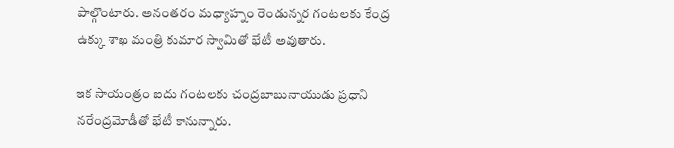పాల్గొంటారు. అనంతరం మధ్యాహ్నం రెండున్నర గంటలకు కేంద్ర ఉక్కు శాఖ మంత్రి కుమార స్వామితో భేటీ అవుతారు.

ఇక సాయంత్రం ఐదు గంటలకు చంద్రబాబునాయుడు ప్రధాని నరేంద్రమోడీతో భేటీ కానున్నారు.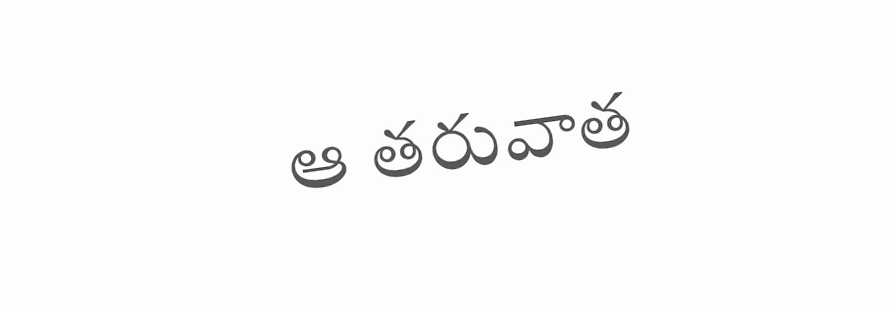ఆ తరువాత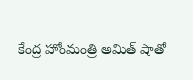కేంద్ర హోంమంత్రి అమిత్ షాతో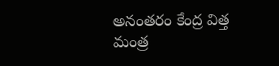అనంతరం కేంద్ర విత్త మంత్ర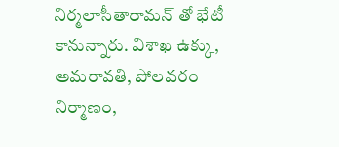నిర్మలాసీతారామన్ తో భేటీ కానున్నారు. విశాఖ ఉక్కు, అమరావతి, పోలవరం నిర్మాణం,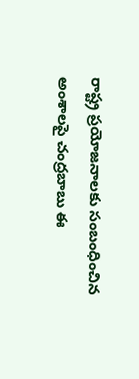రాష్ట్ర ప్రయోజనాలకు సంబంధించిన అంశాలపై చంద్రబాబు ఈ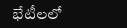భేటీలలో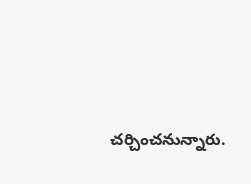చర్చించనున్నారు.